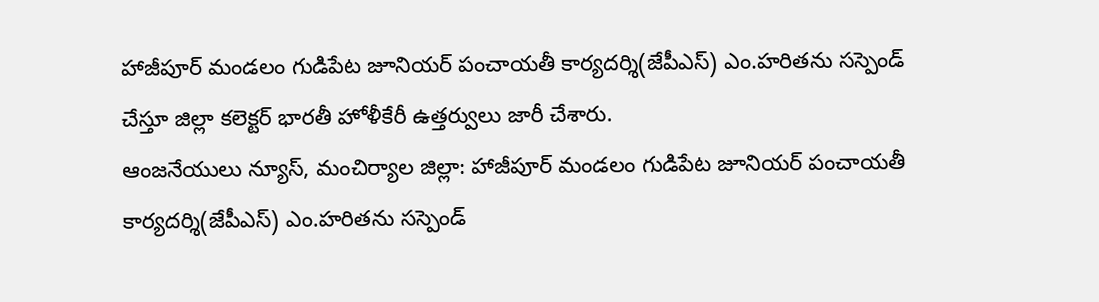హాజీపూర్ మండలం గుడిపేట జూనియర్ పంచాయతీ కార్యదర్శి(జేపీఎస్) ఎం.హరితను సస్పెండ్ చేస్తూ జిల్లా కలెక్టర్ భారతీ హోళీకేరీ ఉత్తర్వులు జారీ చేశారు.
ఆంజనేయులు న్యూస్, మంచిర్యాల జిల్లా: హాజీపూర్ మండలం గుడిపేట జూనియర్ పంచాయతీ కార్యదర్శి(జేపీఎస్) ఎం.హరితను సస్పెండ్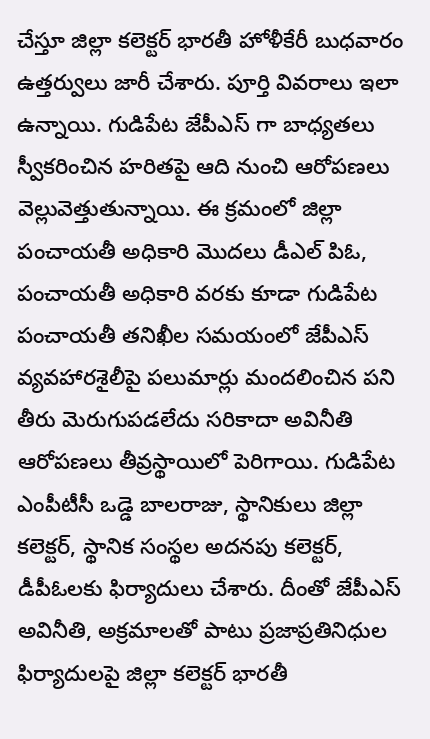చేస్తూ జిల్లా కలెక్టర్ భారతీ హోళీకేరీ బుధవారం ఉత్తర్వులు జారీ చేశారు. పూర్తి వివరాలు ఇలా ఉన్నాయి. గుడిపేట జేపీఎస్ గా బాధ్యతలు స్వీకరించిన హరితపై ఆది నుంచి ఆరోపణలు వెల్లువెత్తుతున్నాయి. ఈ క్రమంలో జిల్లా పంచాయతీ అధికారి మొదలు డీఎల్ పిఓ, పంచాయతీ అధికారి వరకు కూడా గుడిపేట పంచాయతీ తనిఖీల సమయంలో జేపీఎస్ వ్యవహారశైలీపై పలుమార్లు మందలించిన పని తీరు మెరుగుపడలేదు సరికాదా అవినీతి ఆరోపణలు తీవ్రస్థాయిలో పెరిగాయి. గుడిపేట ఎంపీటీసీ ఒడ్డె బాలరాజు, స్థానికులు జిల్లా కలెక్టర్, స్థానిక సంస్థల అదనపు కలెక్టర్, డీపీఓలకు ఫిర్యాదులు చేశారు. దీంతో జేపీఎస్ అవినీతి, అక్రమాలతో పాటు ప్రజాప్రతినిధుల ఫిర్యాదులపై జిల్లా కలెక్టర్ భారతీ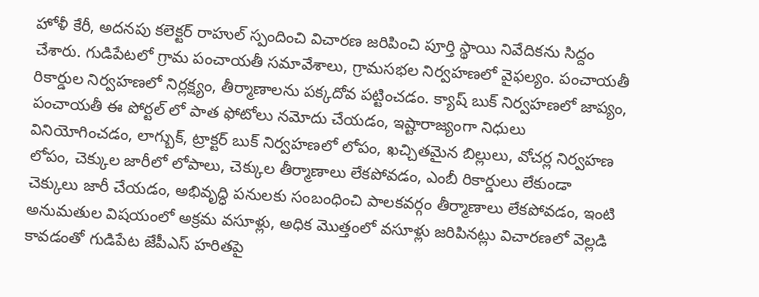హోళీ కేరీ, అదనపు కలెక్టర్ రాహుల్ స్పందించి విచారణ జరిపించి పూర్తి స్థాయి నివేదికను సిద్దం చేశారు. గుడిపేటలో గ్రామ పంచాయతీ సమావేశాలు, గ్రామసభల నిర్వహణలో వైఫల్యం. పంచాయతీ రికార్డుల నిర్వహణలో నిర్లక్ష్యం, తీర్మాణాలను పక్కదోవ పట్టించడం. క్యాష్ బుక్ నిర్వహణలో జాప్యం, పంచాయతీ ఈ పోర్టల్ లో పాత ఫోటోలు నమోదు చేయడం, ఇష్టారాజ్యంగా నిధులు వినియోగించడం, లాగ్బుక్, ట్రాక్టర్ బుక్ నిర్వహణలో లోపం, ఖచ్చితమైన బిల్లులు, వోచర్ల నిర్వహణ లోపం, చెక్కుల జారీలో లోపాలు, చెక్కుల తీర్మాణాలు లేకపోవడం, ఎంబీ రికార్డులు లేకుండా చెక్కులు జారీ చేయడం, అభివృద్ధి పనులకు సంబంధించి పాలకవర్గం తీర్మాణాలు లేకపోవడం, ఇంటి అనుమతుల విషయంలో అక్రమ వసూళ్లు, అధిక మొత్తంలో వసూళ్లు జరిపినట్లు విచారణలో వెల్లడి కావడంతో గుడిపేట జేపీఎస్ హరితపై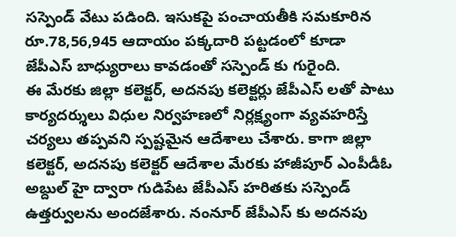సస్పెండ్ వేటు పడింది. ఇసుకపై పంచాయతీకి సమకూరిన రూ.78,56,945 ఆదాయం పక్కదారి పట్టడంలో కూడా జేపీఎస్ బాధ్యురాలు కావడంతో సస్పెండ్ కు గురైంది.
ఈ మేరకు జిల్లా కలెక్టర్, అదనపు కలెక్టర్లు జేపీఎస్ లతో పాటు కార్యదర్శులు విధుల నిర్వహణలో నిర్లక్ష్యంగా వ్యవహరిస్తే చర్యలు తప్పవని స్పష్టమైన ఆదేశాలు చేశారు. కాగా జిల్లా కలెక్టర్, అదనపు కలెక్టర్ ఆదేశాల మేరకు హాజీపూర్ ఎంపీడీఓ అబ్దుల్ హై ద్వారా గుడిపేట జేపీఎస్ హరితకు సస్పెండ్ ఉత్తర్వులను అందజేశారు. నంనూర్ జేపీఎస్ కు అదనపు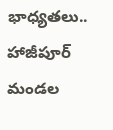భాధ్యతలు.. హాజీపూర్ మండల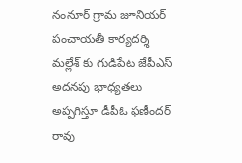నంనూర్ గ్రామ జూనియర్ పంచాయతీ కార్యదర్శి మల్లేశ్ కు గుడిపేట జేపీఎస్ అదనపు భాధ్యతలు అప్పగిస్తూ డీపీఓ ఫణీందర్ రావు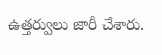ఉత్తర్వులు జారీ చేశారు.